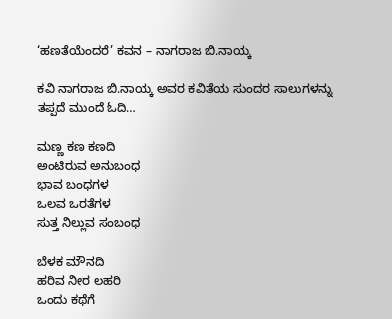‘ಹಣತೆಯೆಂದರೆ’ ಕವನ – ನಾಗರಾಜ ಬಿ.ನಾಯ್ಕ

ಕವಿ ನಾಗರಾಜ ಬಿ.ನಾಯ್ಕ ಅವರ ಕವಿತೆಯ ಸುಂದರ ಸಾಲುಗಳನ್ನು ತಪ್ಪದೆ ಮುಂದೆ ಓದಿ…

ಮಣ್ಣ ಕಣ ಕಣದಿ
ಅಂಟಿರುವ ಅನುಬಂಧ
ಭಾವ ಬಂಧಗಳ
ಒಲವ ಒರತೆಗಳ
ಸುತ್ತ ನಿಲ್ಲುವ ಸಂಬಂಧ

ಬೆಳಕ ಮೌನದಿ
ಹರಿವ ನೀರ ಲಹರಿ
ಒಂದು ಕಥೆಗೆ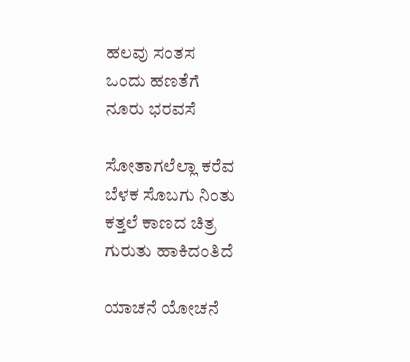ಹಲವು ಸಂತಸ
ಒಂದು ಹಣತೆಗೆ
ನೂರು ಭರವಸೆ

ಸೋತಾಗಲೆಲ್ಲಾ ಕರೆವ
ಬೆಳಕ ಸೊಬಗು ನಿಂತು
ಕತ್ತಲೆ ಕಾಣದ ಚಿತ್ರ
ಗುರುತು ಹಾಕಿದಂತಿದೆ

ಯಾಚನೆ ಯೋಚನೆ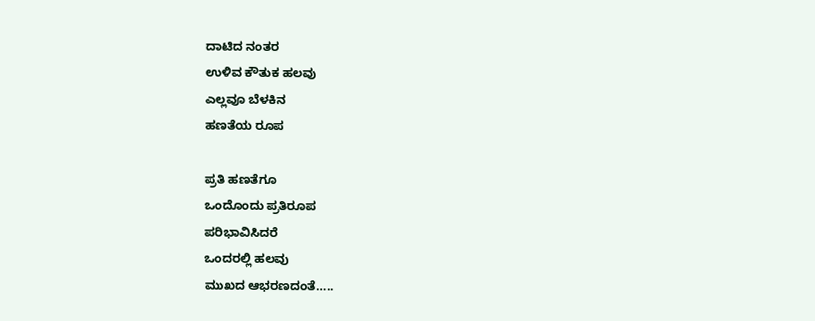ದಾಟಿದ ನಂತರ
ಉಳಿವ ಕೌತುಕ ಹಲವು
ಎಲ್ಲವೂ ಬೆಳಕಿನ
ಹಣತೆಯ ರೂಪ

ಪ್ರತಿ ಹಣತೆಗೂ
ಒಂದೊಂದು ಪ್ರತಿರೂಪ
ಪರಿಭಾವಿಸಿದರೆ
ಒಂದರಲ್ಲಿ ಹಲವು
ಮುಖದ ಆಭರಣದಂತೆ…..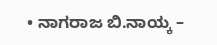• ನಾಗರಾಜ ಬಿ.ನಾಯ್ಕ –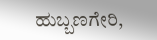ಹುಬ್ಬಣಗೇರಿ,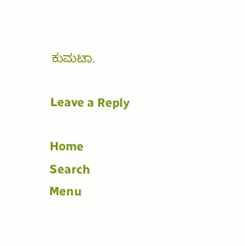ಕುಮಟಾ.

Leave a Reply

Home
Search
Menu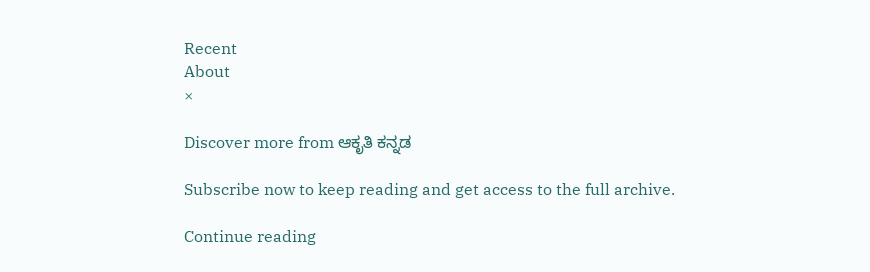Recent
About
×

Discover more from ಆಕೃತಿ ಕನ್ನಡ

Subscribe now to keep reading and get access to the full archive.

Continue reading